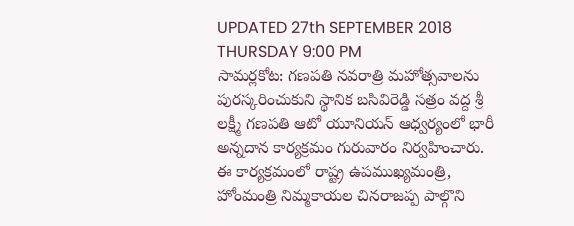UPDATED 27th SEPTEMBER 2018 THURSDAY 9:00 PM
సామర్లకోట: గణపతి నవరాత్రి మహోత్సవాలను పురస్కరించుకుని స్థానిక బసివిరెడ్డి సత్రం వద్ద శ్రీ లక్ష్మీ గణపతి ఆటో యూనియన్ ఆధ్వర్యంలో భారీ అన్నదాన కార్యక్రమం గురువారం నిర్వహించారు. ఈ కార్యక్రమంలో రాష్ట్ర ఉపముఖ్యమంత్రి, హోంమంత్రి నిమ్మకాయల చినరాజప్ప పాల్గొని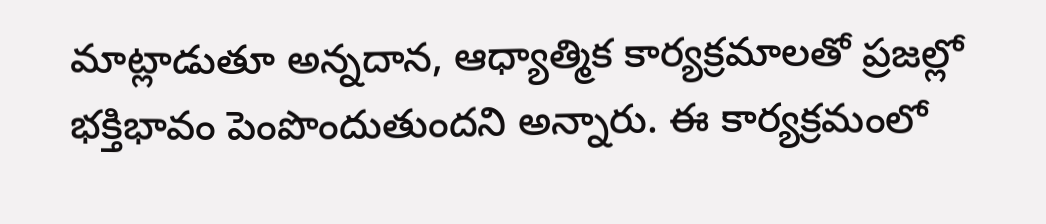మాట్లాడుతూ అన్నదాన, ఆధ్యాత్మిక కార్యక్రమాలతో ప్రజల్లో భక్తిభావం పెంపొందుతుందని అన్నారు. ఈ కార్యక్రమంలో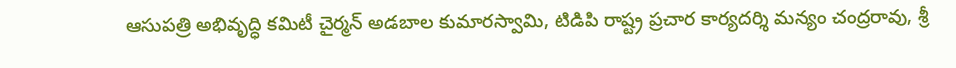ఆసుపత్రి అభివృద్ధి కమిటీ చైర్మన్ అడబాల కుమారస్వామి, టిడిపి రాష్ట్ర ప్రచార కార్యదర్శి మన్యం చంద్రరావు, శ్రీ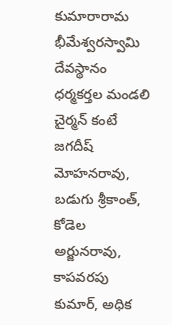కుమారారామ భీమేశ్వరస్వామి దేవస్థానం ధర్మకర్తల మండలి చైర్మన్ కంటే జగదీష్ మోహనరావు, బడుగు శ్రీకాంత్, కోడెల అర్జునరావు, కాపవరపు కుమార్, అధిక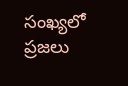సంఖ్యలో ప్రజలు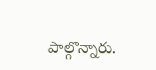పాల్గొన్నారు.